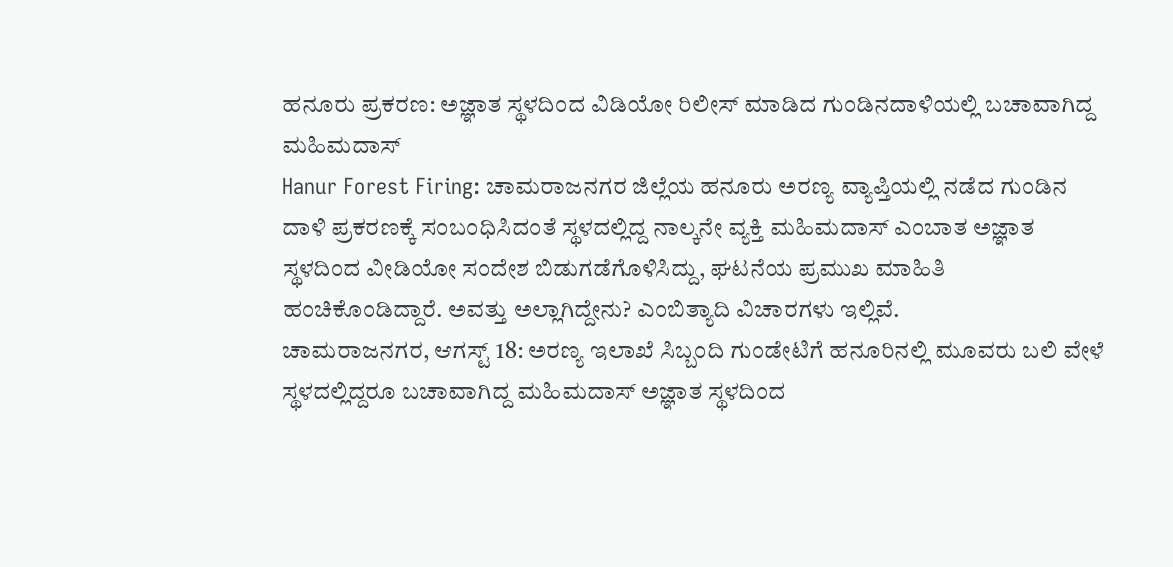ಹನೂರು ಪ್ರಕರಣ: ಅಜ್ಞಾತ ಸ್ಥಳದಿಂದ ವಿಡಿಯೋ ರಿಲೀಸ್ ಮಾಡಿದ ಗುಂಡಿನದಾಳಿಯಲ್ಲಿ ಬಚಾವಾಗಿದ್ದ ಮಹಿಮದಾಸ್
Hanur Forest Firing: ಚಾಮರಾಜನಗರ ಜಿಲ್ಲೆಯ ಹನೂರು ಅರಣ್ಯ ವ್ಯಾಪ್ತಿಯಲ್ಲಿ ನಡೆದ ಗುಂಡಿನ ದಾಳಿ ಪ್ರಕರಣಕ್ಕೆ ಸಂಬಂಧಿಸಿದಂತೆ ಸ್ಥಳದಲ್ಲಿದ್ದ ನಾಲ್ಕನೇ ವ್ಯಕ್ತಿ ಮಹಿಮದಾಸ್ ಎಂಬಾತ ಅಜ್ಞಾತ ಸ್ಥಳದಿಂದ ವೀಡಿಯೋ ಸಂದೇಶ ಬಿಡುಗಡೆಗೊಳಿಸಿದ್ದು, ಘಟನೆಯ ಪ್ರಮುಖ ಮಾಹಿತಿ ಹಂಚಿಕೊಂಡಿದ್ದಾರೆ. ಅವತ್ತು ಅಲ್ಲಾಗಿದ್ದೇನು? ಎಂಬಿತ್ಯಾದಿ ವಿಚಾರಗಳು ಇಲ್ಲಿವೆ.
ಚಾಮರಾಜನಗರ, ಆಗಸ್ಟ್ 18: ಅರಣ್ಯ ಇಲಾಖೆ ಸಿಬ್ಬಂದಿ ಗುಂಡೇಟಿಗೆ ಹನೂರಿನಲ್ಲಿ ಮೂವರು ಬಲಿ ವೇಳೆ ಸ್ಥಳದಲ್ಲಿದ್ದರೂ ಬಚಾವಾಗಿದ್ದ ಮಹಿಮದಾಸ್ ಅಜ್ಞಾತ ಸ್ಥಳದಿಂದ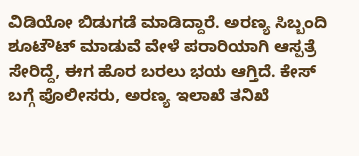ವಿಡಿಯೋ ಬಿಡುಗಡೆ ಮಾಡಿದ್ದಾರೆ. ಅರಣ್ಯ ಸಿಬ್ಬಂದಿ ಶೂಟೌಟ್ ಮಾಡುವೆ ವೇಳೆ ಪರಾರಿಯಾಗಿ ಆಸ್ಪತ್ರೆ ಸೇರಿದ್ದೆ, ಈಗ ಹೊರ ಬರಲು ಭಯ ಆಗ್ತಿದೆ. ಕೇಸ್ ಬಗ್ಗೆ ಪೊಲೀಸರು, ಅರಣ್ಯ ಇಲಾಖೆ ತನಿಖೆ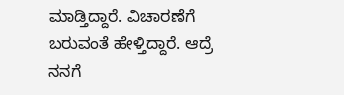ಮಾಡ್ತಿದ್ದಾರೆ. ವಿಚಾರಣೆಗೆ ಬರುವಂತೆ ಹೇಳ್ತಿದ್ದಾರೆ. ಆದ್ರೆ ನನಗೆ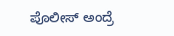ಪೊಲೀಸ್ ಅಂದ್ರೆ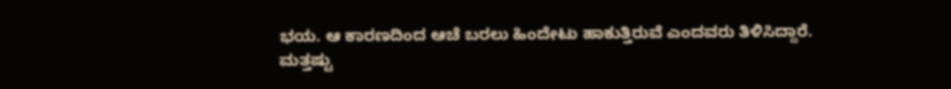ಭಯ. ಆ ಕಾರಣದಿಂದ ಆಚೆ ಬರಲು ಹಿಂದೇಟು ಹಾಕುತ್ತಿರುವೆ ಎಂದವರು ತಿಳಿಸಿದ್ದಾರೆ.
ಮತ್ತಷ್ಟು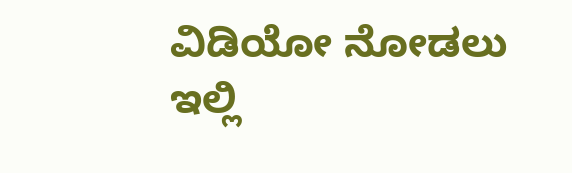ವಿಡಿಯೋ ನೋಡಲು ಇಲ್ಲಿ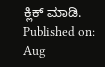ಕ್ಲಿಕ್ ಮಾಡಿ.
Published on: Aug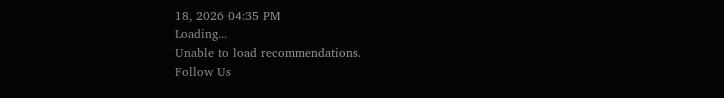18, 2026 04:35 PM
Loading...
Unable to load recommendations.
Follow Us